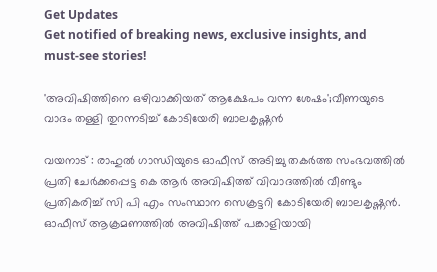Get Updates
Get notified of breaking news, exclusive insights, and must-see stories!

'അവിഷിത്തിനെ ഒഴിവാക്കിയത് ആക്ഷേപം വന്ന ശേഷം';വീണയുടെ വാദം തള്ളി തുറന്നടിച്ച് കോടിയേരി ബാലകൃഷ്ണൻ

വയനാട് : രാഹുൽ ഗാന്ധിയുടെ ഓഫീസ് അടിച്ചു തകർത്ത സംഭവത്തിൽ പ്രതി ചേർക്കപ്പെട്ട കെ ആർ അവിഷിത്ത് വിവാദത്തിൽ വീണ്ടും പ്രതികരിച്ച് സി പി എം സംസ്ഥാന സെക്രട്ടറി കോടിയേരി ബാലകൃഷ്ണൻ. ഓഫീസ് ആക്രമണത്തിൽ അവിഷിത്ത് പങ്കാളിയായി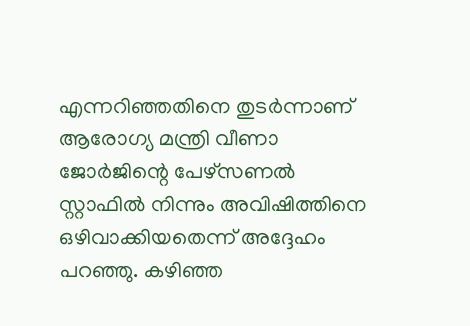എന്നറിഞ്ഞതിനെ തുടർന്നാണ് ആരോഗ്യ മന്ത്രി വീണാ ജോർജിന്റെ പേഴ്സണൽ സ്റ്റാഫിൽ നിന്നും അവിഷിത്തിനെ ഒഴിവാക്കിയതെന്ന് അദ്ദേഹം പറഞ്ഞു. കഴിഞ്ഞ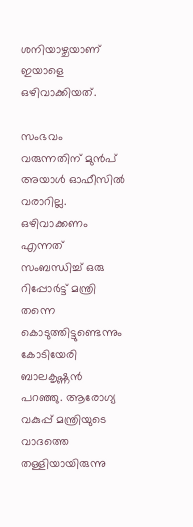ശനിയാഴ്ചയാണ് ഇയാളെ ഒഴിവാക്കിയത്.

സംഭവം വരുന്നതിന് മുൻപ് അയാൾ ഓഫീസിൽ വരാറില്ല. ഒഴിവാക്കണം എന്നത് സംബന്ധിച്ച് ഒരു റിപ്പോർട്ട് മന്ത്രി തന്നെ കൊടുത്തിട്ടുണ്ടെന്നും കോടിയേരി ബാലകൃഷ്ണൻ പറഞ്ഞു. ആരോഗ്യ വകുപ്പ് മന്ത്രിയുടെ വാദത്തെ തള്ളിയായിരുന്നു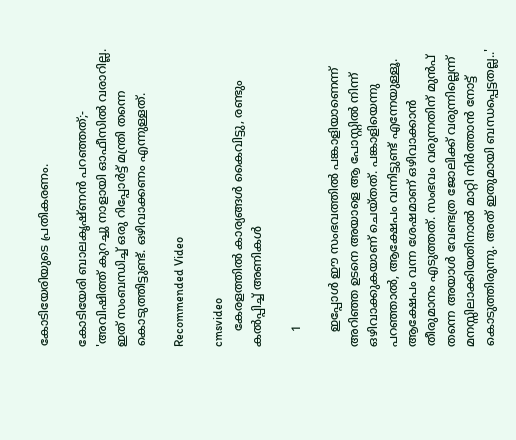കോടിയേരിയുടെ പ്രതികരണം.

കോടിയേരി ബാലകൃഷ്ണൻ പറഞ്ഞത്;- 'അവിഷിത്ത് കുറച്ചു നാളായി ഓഫീസിൽ വരാറില്ല. ഇത് സംബന്ധിച്ച് ഒരു റിപ്പോർട്ട് മന്ത്രി തന്നെ കൊടുത്തിട്ടുണ്ട്. ഒഴിവാക്കണം എന്നുള്ളത്.

Recommended Video

cmsvideo
    കേരളത്തില്‍ കാര്യങ്ങള്‍ കൈവിട്ടു, രണ്ടും കല്‍പ്പിച്ച് അണികള്‍

    1

    ഇപ്പോൾ ഈ സംഭവത്തിൽ പങ്കാളിയാണെന്ന് അറിഞ്ഞ ഉടനെ അയാളെ ആ പോസ്റ്റിൽ നിന്ന് ഒഴിവാക്കുകയാണ് ചെയ്തത്. പങ്കാളിയെന്നു പറഞ്ഞാൽ, ആക്ഷേപം വന്നിട്ടുണ്ട് എന്നേയുള്ളൂ. ആക്ഷേപം വന്ന ശേഷമാണ് ഒഴിവാക്കാൻ തീരുമാനം എടുത്തത്. സംഭവം വരുന്നതിന് മുൻപ് തന്നെ അയാൾ വേണ്ടത്ര ജോലിക്ക് വരുന്നില്ലെന്ന് മനസ്സിലാക്കിയതിനാൽ മാറ്റി നിർത്താൻ നോട്ട് കൊടുത്തിരുന്നു. അത് ഇതുമായി ബന്ധപ്പെട്ടതല്ല..'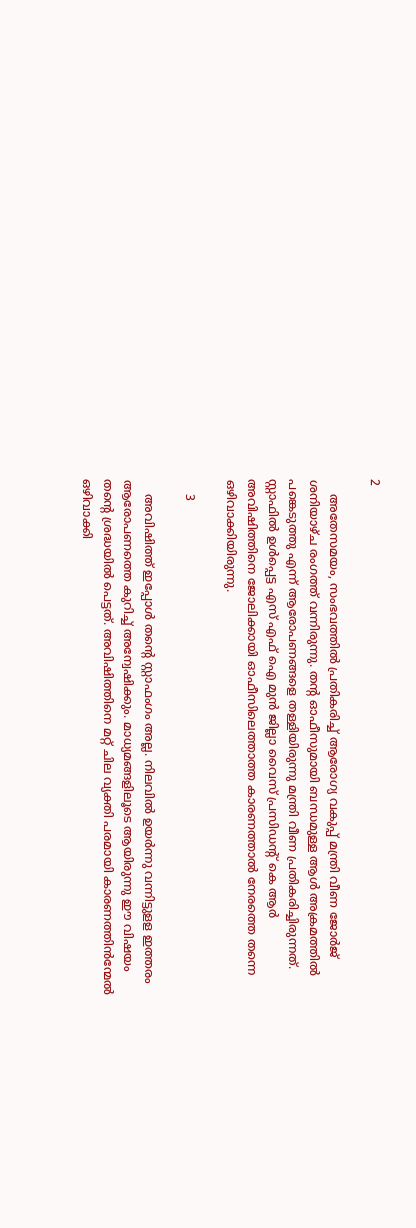2

    അതേസമയം, സംഭവത്തിൽ പ്രതികരിച്ച് ആരോഗ്യ വകുപ്പ് മന്ത്രി വീണ ജോർജ് ശനിയാഴ്ച രംഗത്ത് വന്നിരുന്നു. തന്റ ഓഫീസുമായി ബന്ധമുള്ള ആൾ അക്രമത്തിൽ പങ്കെടുത്തു എന്ന് ആരോപണങ്ങളെ തള്ളിയിരുന്നു മന്ത്രി വീണ പ്രതികരിച്ചിരുന്നത്. സ്റ്റാഫിൽ ഉൾപ്പെട്ട എസ് എഫ് ഐ മുൻ ജില്ലാ വൈസ് പ്രസിഡന്റ് കെ ആർ അവിഷിത്തിനെ ജോലിക്കായി ഓഫീസിലെത്താത്ത കാരണത്താൽ നേരത്തെ തന്നെ ഒഴിവാക്കിയിരുന്നു.

    3

    അവിഷിത്ത് ഇപ്പോള്‍ തന്‍റെ സ്റ്റാഫംഗം അല്ല. നിലവിൽ ഉയർന്നു വന്നിട്ടുളള ഇത്തരം ആരോപണത്തെ കുറിച്ച് അന്വേഷിക്കും. മാധ്യമങ്ങളിലൂടെ ആയിരുന്നു ഈ വിഷയം തന്റെ ശ്രദ്ധയില്‍ പെട്ടത്. അവിഷിത്തിനെ മറ്റ് ചില വ്യക്തി പരമായി കാരണത്തിൻന്മേൽ ഒഴിവാക്കി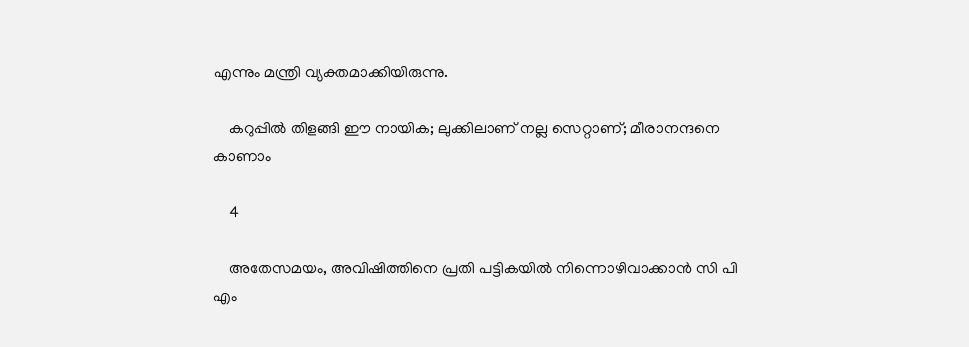എന്നും മന്ത്രി വ്യക്തമാക്കിയിരുന്നു.

    കറുപ്പിൽ തിളങ്ങി ഈ നായിക; ലുക്കിലാണ് നല്ല സെറ്റാണ്; മീരാനന്ദനെ കാണാം

    4

    അതേസമയം, അവിഷിത്തിനെ പ്രതി പട്ടികയിൽ നിന്നൊഴിവാക്കാൻ സി പി എം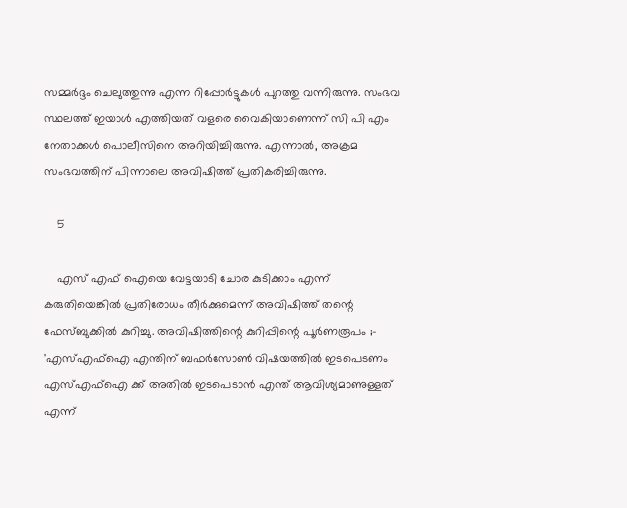സമ്മർദ്ദം ചെലുത്തുന്നു എന്ന റിപ്പോർട്ടുകൾ പുറത്തു വന്നിരുന്നു. സംഭവ സ്ഥലത്ത് ഇയാൾ എത്തിയത് വളരെ വൈകിയാണെന്ന് സി പി എം നേതാക്കൾ പൊലീസിനെ അറിയിച്ചിരുന്നു. എന്നാൽ, അക്രമ സംഭവത്തിന് പിന്നാലെ അവിഷിത്ത് പ്രതികരിച്ചിരുന്നു.

    5

    എസ് എഫ്‌ ഐയെ വേട്ടയാടി ചോര കുടിക്കാം എന്ന് കരുതിയെങ്കില്‍ പ്രതിരോധം തീര്‍ക്കുമെന്ന് അവിഷിത്ത് തന്റെ ഫേസ്ബുക്കില്‍ കുറിച്ചു. അവിഷിത്തിന്റെ കുറിപ്പിന്റെ പൂര്‍ണരൂപം ;- 'എസ്എഫ്ഐ എന്തിന് ബഫര്‍സോണ്‍ വിഷയത്തില്‍ ഇടപെടണം എസ്എഫ്ഐ ക്ക് അതില്‍ ഇടപെടാന്‍ എന്ത് ആവിശ്യമാണുള്ളത് എന്ന്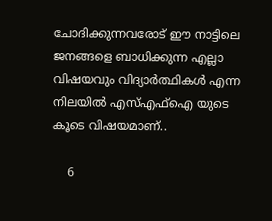ചോദിക്കുന്നവരോട് ഈ നാട്ടിലെ ജനങ്ങളെ ബാധിക്കുന്ന എല്ലാ വിഷയവും വിദ്യാര്‍ത്ഥികള്‍ എന്ന നിലയില്‍ എസ്എഫ്ഐ യുടെ കൂടെ വിഷയമാണ്..

    6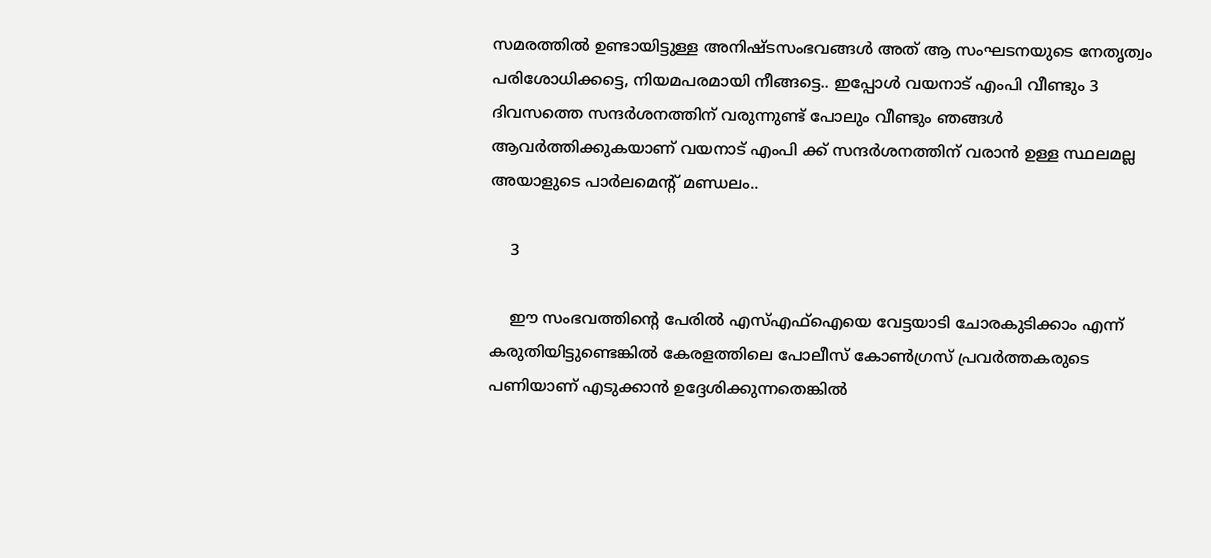സമരത്തില്‍ ഉണ്ടായിട്ടുള്ള അനിഷ്ടസംഭവങ്ങള്‍ അത് ആ സംഘടനയുടെ നേതൃത്വം പരിശോധിക്കട്ടെ, നിയമപരമായി നീങ്ങട്ടെ.. ഇപ്പോള്‍ വയനാട് എംപി വീണ്ടും 3 ദിവസത്തെ സന്ദര്‍ശനത്തിന് വരുന്നുണ്ട് പോലും വീണ്ടും ഞങ്ങള്‍ ആവര്‍ത്തിക്കുകയാണ് വയനാട് എംപി ക്ക് സന്ദര്‍ശനത്തിന് വരാന്‍ ഉള്ള സ്ഥലമല്ല അയാളുടെ പാര്‍ലമെന്റ് മണ്ഡലം..

    3

    ഈ സംഭവത്തിന്റെ പേരില്‍ എസ്എഫ്ഐയെ വേട്ടയാടി ചോരകുടിക്കാം എന്ന് കരുതിയിട്ടുണ്ടെങ്കില്‍ കേരളത്തിലെ പോലീസ് കോണ്‍ഗ്രസ് പ്രവര്‍ത്തകരുടെ പണിയാണ് എടുക്കാന്‍ ഉദ്ദേശിക്കുന്നതെങ്കില്‍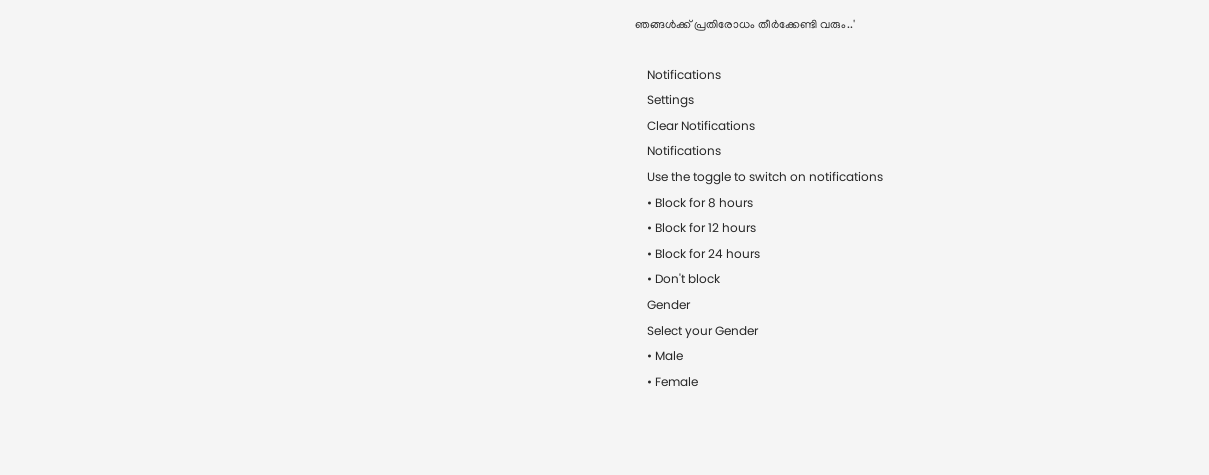ഞങ്ങള്‍ക്ക് പ്രതിരോധം തീര്‍ക്കേണ്ടി വരും..'

    Notifications
    Settings
    Clear Notifications
    Notifications
    Use the toggle to switch on notifications
    • Block for 8 hours
    • Block for 12 hours
    • Block for 24 hours
    • Don't block
    Gender
    Select your Gender
    • Male
    • Female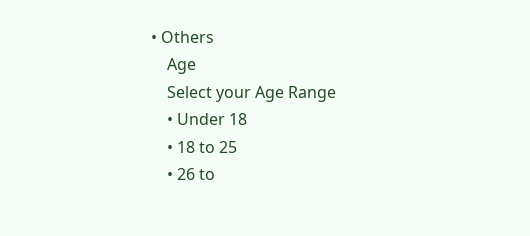• Others
    Age
    Select your Age Range
    • Under 18
    • 18 to 25
    • 26 to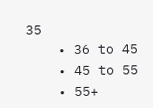35
    • 36 to 45
    • 45 to 55
    • 55+